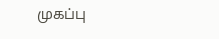முகப்பு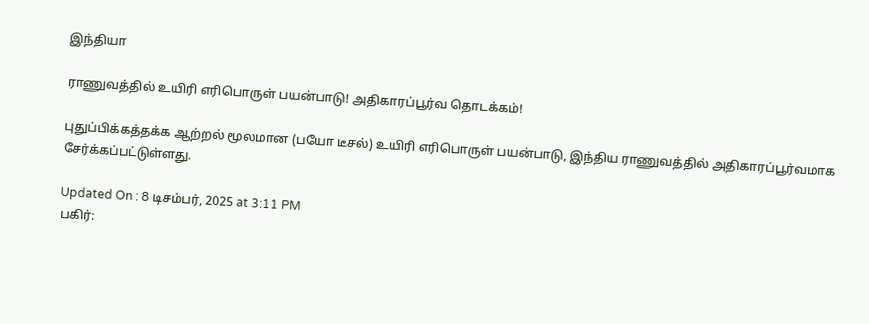இந்தியா

ராணுவத்தில் உயிரி எரிபொருள் பயன்பாடு! அதிகாரப்பூர்வ தொடக்கம்!

புதுப்பிக்கத்தக்க ஆற்றல் மூலமான (பயோ டீசல்) உயிரி எரிபொருள் பயன்பாடு, இந்திய ராணுவத்தில் அதிகாரப்பூர்வமாக சேர்க்கப்பட்டுள்ளது.

Updated On : 8 டிசம்பர், 2025 at 3:11 PM
பகிர்: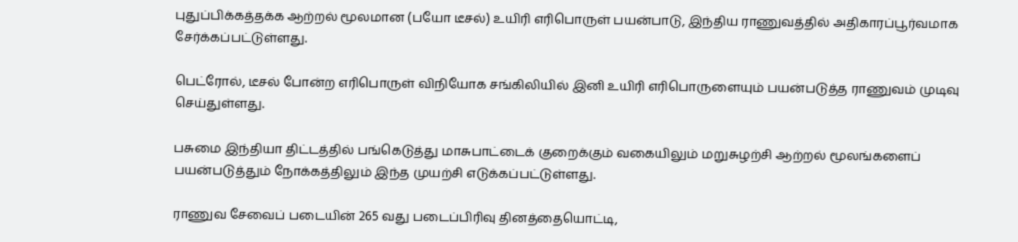புதுப்பிக்கத்தக்க ஆற்றல் மூலமான (பயோ டீசல்) உயிரி எரிபொருள் பயன்பாடு, இந்திய ராணுவத்தில் அதிகாரப்பூர்வமாக சேர்க்கப்பட்டுள்ளது.

பெட்ரோல், டீசல் போன்ற எரிபொருள் விநியோக சங்கிலியில் இனி உயிரி எரிபொருளையும் பயன்படுத்த ராணுவம் முடிவு செய்துள்ளது.

பசுமை இந்தியா திட்டத்தில் பங்கெடுத்து மாசுபாட்டைக் குறைக்கும் வகையிலும் மறுசுழற்சி ஆற்றல் மூலங்களைப் பயன்படுத்தும் நோக்கத்திலும் இந்த முயற்சி எடுக்கப்பட்டுள்ளது.

ராணுவ சேவைப் படையின் 265 வது படைப்பிரிவு தினத்தையொட்டி,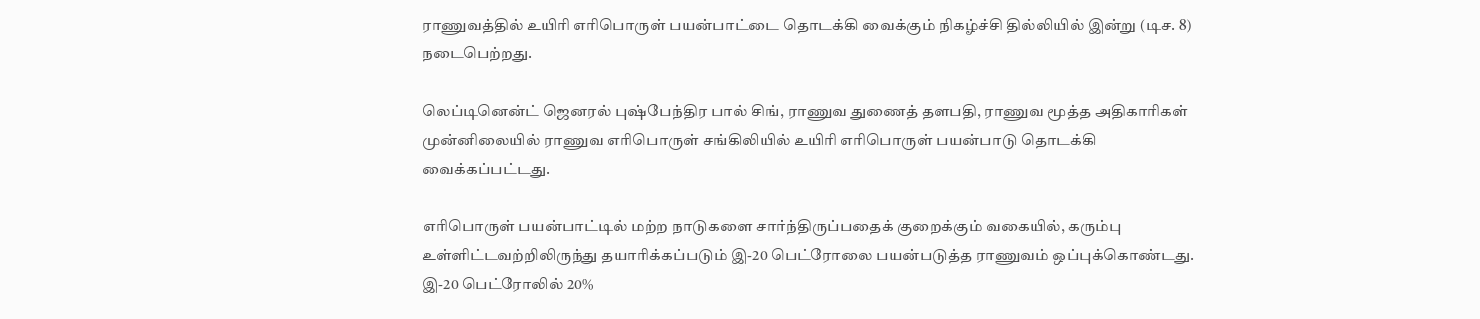ராணுவத்தில் உயிரி எரிபொருள் பயன்பாட்டை தொடக்கி வைக்கும் நிகழ்ச்சி தில்லியில் இன்று (டிச. 8) நடைபெற்றது.

லெப்டினென்ட் ஜெனரல் புஷ்பேந்திர பால் சிங், ராணுவ துணைத் தளபதி, ராணுவ மூத்த அதிகாரிகள் முன்னிலையில் ராணுவ எரிபொருள் சங்கிலியில் உயிரி எரிபொருள் பயன்பாடு தொடக்கி வைக்கப்பட்டது.

எரிபொருள் பயன்பாட்டில் மற்ற நாடுகளை சார்ந்திருப்பதைக் குறைக்கும் வகையில், கரும்பு உள்ளிட்டவற்றிலிருந்து தயாரிக்கப்படும் இ-20 பெட்ரோலை பயன்படுத்த ராணுவம் ஒப்புக்கொண்டது. இ-20 பெட்ரோலில் 20%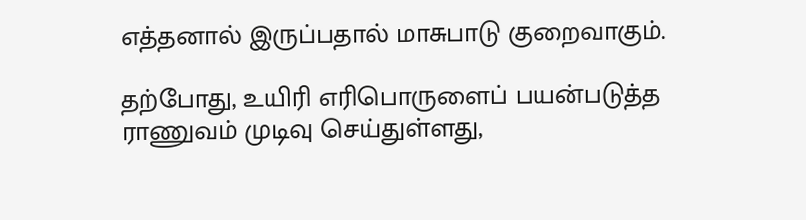எத்தனால் இருப்பதால் மாசுபாடு குறைவாகும்.

தற்போது, உயிரி எரிபொருளைப் பயன்படுத்த ராணுவம் முடிவு செய்துள்ளது,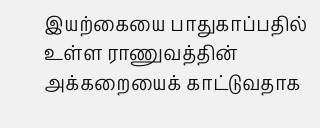இயற்கையை பாதுகாப்பதில் உள்ள ராணுவத்தின் அக்கறையைக் காட்டுவதாக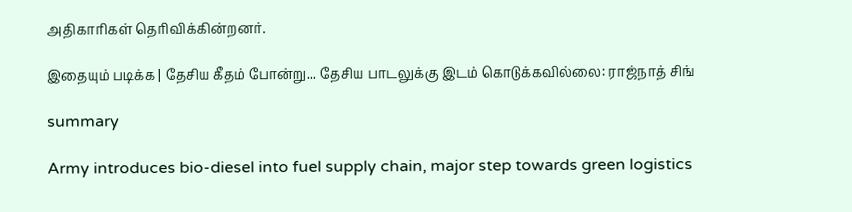அதிகாரிகள் தெரிவிக்கின்றனர்.

இதையும் படிக்க | தேசிய கீதம் போன்று... தேசிய பாடலுக்கு இடம் கொடுக்கவில்லை: ராஜ்நாத் சிங்

summary

Army introduces bio-diesel into fuel supply chain, major step towards green logistics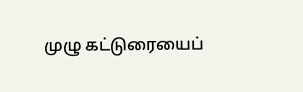முழு கட்டுரையைப்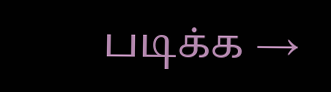படிக்க →